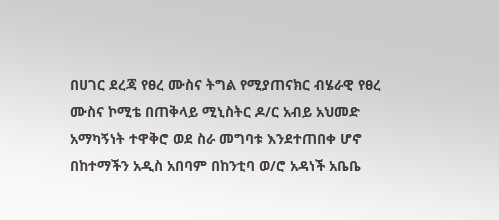በሀገር ደረጃ የፀረ ሙስና ትግል የሚያጠናክር ብሄራዊ የፀረ ሙስና ኮሚቴ በጠቅላይ ሚኒስትር ዶ/ር አብይ አህመድ አማካኝነት ተዋቅሮ ወደ ስራ መግባቱ እንደተጠበቀ ሆኖ በከተማችን አዲስ አበባም በከንቲባ ወ/ሮ አዳነች አቤቤ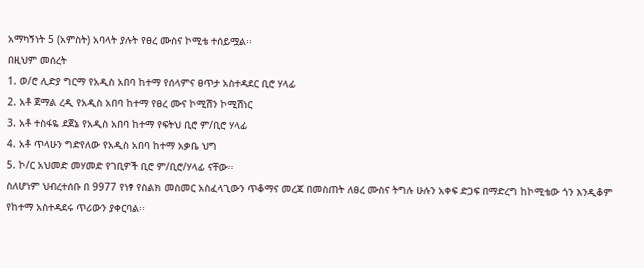አማካኝነት 5 (አምስት) አባላት ያሉት የፀረ ሙስና ኮሚቴ ተሰይሟል፡፡
በዚህም መሰረት
1. ወ/ሮ ሊድያ ግርማ የአዲስ አበባ ከተማ የሰላምና ፀጥታ አስተዳደር ቢሮ ሃላፊ
2. አቶ ጀማል ረዲ የአዲስ አበባ ከተማ የፀረ ሙና ኮሚሽን ኮሚሽነር
3. አቶ ተስፋዬ ደጀኔ የአዲስ አበባ ከተማ የፍትህ ቢሮ ም/ቢሮ ሃላፊ
4. አቶ ጥላሁን ግድየለው የአዲስ አበባ ከተማ አቃቤ ህግ
5. ኮ/ር አህመድ መሃመድ የገቢዎች ቢሮ ም/ቢሮ/ሃላፊ ናቸው፡፡
ስለሆነም ህብረተሰቡ በ 9977 የነፃ የስልክ መስመር አስፈላጊውን ጥቆማና መረጃ በመስጠት ለፀረ ሙስና ትግሉ ሁሉን አቀፍ ድጋፍ በማድረግ ከኮሚቴው ጎን እንዲቆም የከተማ አስተዳደሩ ጥሪውን ያቀርባል፡፡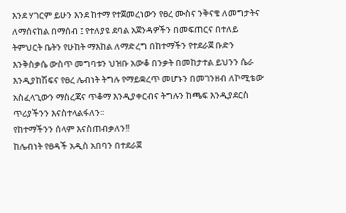እንደ ሃገርም ይሁን እንደ ከተማ የተጀመረነውን የፀረ ሙስና ንቅናቄ ለመግታትና ለማሰናከል በማሰብ ፤ የተለያዩ ደባል አጀንዳዎችን በመፍጠርና በተለይ ትምህርት ቤትን የሁከት ማእከል ለማድረግ በከተማችን የተደራጀ ቡድን እንቅስቃሴ ውስጥ መግባቱን ህዝቡ አውቆ በንቃት በመከታተል ይህንን ሴራ እንዲያከሽፍና የፀረ ሌብነት ትግሉ የማይቋረጥ መሆኑን በመገንዘብ ለኮሚቴው አስፈላጊውን ማስረጃና ጥቆማ እንዲያቀርብና ትግሉን ከጫፍ እንዲያደርስ ጥሪያችንን እናስተላልፋለን፡፡
የከተማችንን ሰላም እናስጠብቃለን!!
ከሌብነት የፀዳች አዲስ አበባን በተደራጀ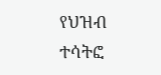የህዝብ ተሳትፎ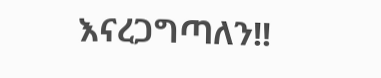እናረጋግጣለን!!